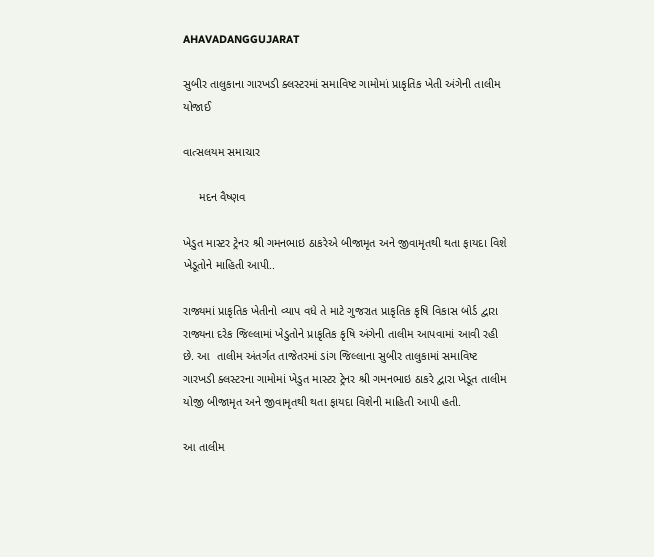AHAVADANGGUJARAT

સુબીર તાલુકાના ગારખડી ક્લસ્ટરમાં સમાવિષ્ટ ગામોમાં પ્રાકૃતિક ખેતી અંગેની તાલીમ યોજાઈ

વાત્સલયમ સમાચાર

     મદન વૈષ્ણવ

ખેડુત માસ્ટર ટ્રેનર શ્રી ગમનભાઇ ઠાકરેએ બીજામૃત અને જીવામૃતથી થતા ફાયદા વિશે ખેડૂતોને માહિતી આપી..

રાજ્યમાં પ્રાકૃતિક ખેતીનો વ્યાપ વધે તે માટે ગુજરાત પ્રાકૃતિક કૃષિ વિકાસ બોર્ડ દ્વારા રાજ્યના દરેક જિલ્લામાં ખેડુતોને પ્રાકૃતિક કૃષિ અંગેની તાલીમ આપવામાં આવી રહી છે. આ  તાલીમ અંતર્ગત તાજેતરમાં ડાંગ જિલ્લાના સુબીર તાલુકામાં સમાવિષ્ટ ગારખડી ક્લસ્ટરના ગામોમાં ખેડુત માસ્ટર ટ્રેનર શ્રી ગમનભાઇ ઠાકરે દ્વારા ખેડૂત તાલીમ યોજી બીજામૃત અને જીવામૃતથી થતા ફાયદા વિશેની માહિતી આપી હતી.

આ તાલીમ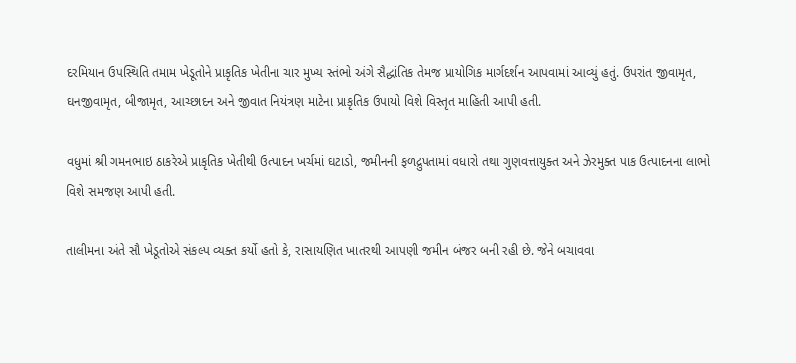દરમિયાન ઉપસ્થિતિ તમામ ખેડૂતોને પ્રાકૃતિક ખેતીના ચાર મુખ્ય સ્તંભો અંગે સૈદ્ધાંતિક તેમજ પ્રાયોગિક માર્ગદર્શન આપવામાં આવ્યું હતું. ઉપરાંત જીવામૃત, ઘનજીવામૃત, બીજામૃત, આચ્છાદન અને જીવાત નિયંત્રણ માટેના પ્રાકૃતિક ઉપાયો વિશે વિસ્તૃત માહિતી આપી હતી.

વધુમાં શ્રી ગમનભાઇ ઠાકરેએ પ્રાકૃતિક ખેતીથી ઉત્પાદન ખર્ચમાં ઘટાડો, જમીનની ફળદ્રુપતામાં વધારો તથા ગુણવત્તાયુક્ત અને ઝેરમુક્ત પાક ઉત્પાદનના લાભો વિશે સમજણ આપી હતી.

તાલીમના અંતે સૌ ખેડૂતોએ સંકલ્પ વ્યક્ત કર્યો હતો કે, રાસાયણિત ખાતરથી આપણી જમીન બંજર બની રહી છે. જેને બચાવવા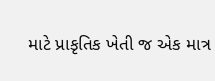માટે પ્રાકૃતિક ખેતી જ એક માત્ર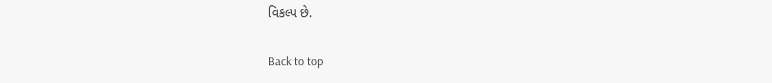વિકલ્પ છે.

Back to top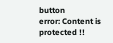button
error: Content is protected !!